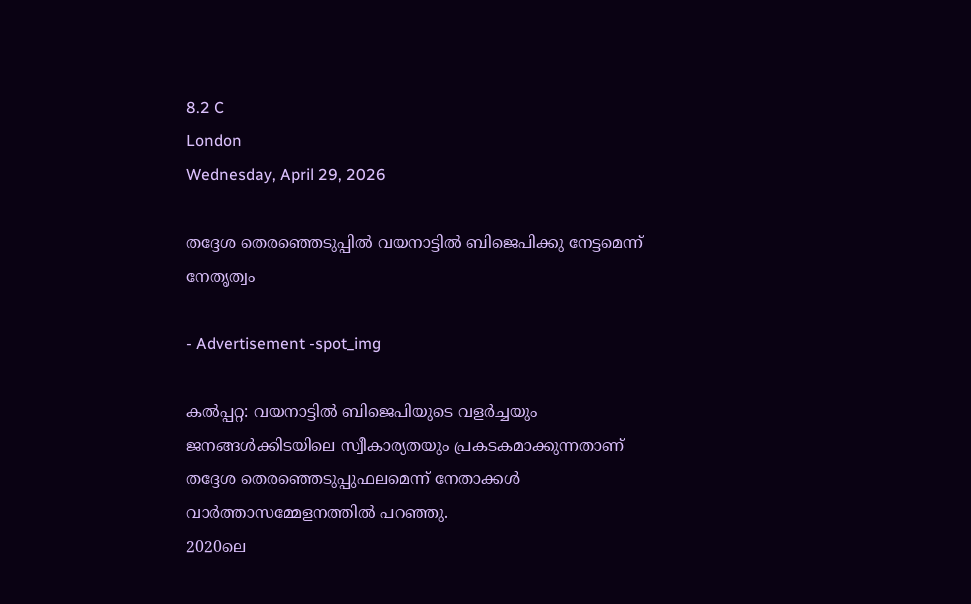8.2 C
London
Wednesday, April 29, 2026

തദ്ദേശ തെരഞ്ഞെടുപ്പില്‍ വയനാട്ടില്‍ ബിജെപിക്കു നേട്ടമെന്ന് നേതൃത്വം

- Advertisement -spot_img

കല്‍പ്പറ്റ: വയനാട്ടില്‍ ബിജെപിയുടെ വളര്‍ച്ചയും ജനങ്ങള്‍ക്കിടയിലെ സ്വീകാര്യതയും പ്രകടകമാക്കുന്നതാണ് തദ്ദേശ തെരഞ്ഞെടുപ്പുഫലമെന്ന് നേതാക്കള്‍ വാര്‍ത്താസമ്മേളനത്തില്‍ പറഞ്ഞു.
2020ലെ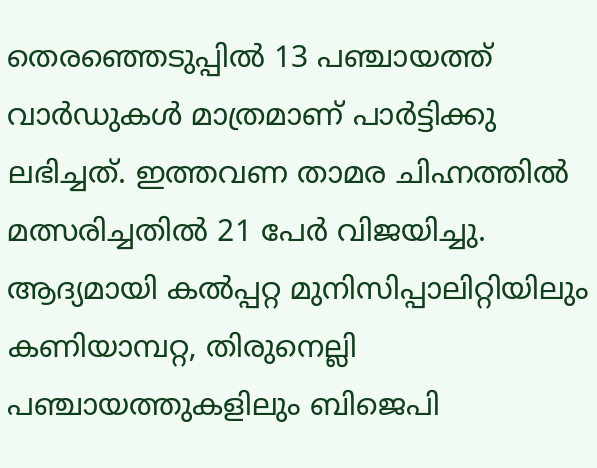തെരഞ്ഞെടുപ്പില്‍ 13 പഞ്ചായത്ത് വാര്‍ഡുകള്‍ മാത്രമാണ് പാര്‍ട്ടിക്കു ലഭിച്ചത്. ഇത്തവണ താമര ചിഹ്നത്തില്‍ മത്സരിച്ചതില്‍ 21 പേര്‍ വിജയിച്ചു. ആദ്യമായി കല്‍പ്പറ്റ മുനിസിപ്പാലിറ്റിയിലും കണിയാമ്പറ്റ, തിരുനെല്ലി പഞ്ചായത്തുകളിലും ബിജെപി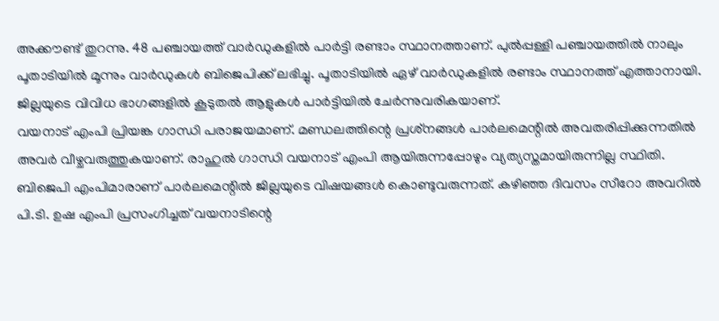അക്കൗണ്ട് തുറന്നു. 48 പഞ്ചായത്ത് വാര്‍ഡുകളില്‍ പാര്‍ട്ടി രണ്ടാം സ്ഥാനത്താണ്. പുല്‍പ്പള്ളി പഞ്ചായത്തില്‍ നാലും പൂതാടിയില്‍ മൂന്നും വാര്‍ഡുകള്‍ ബിജെപിക്ക് ലഭിച്ചു. പൂതാടിയില്‍ ഏഴ് വാര്‍ഡുകളില്‍ രണ്ടാം സ്ഥാനത്ത് എത്താനായി. ജില്ലയുടെ വിവിധ ഭാഗങ്ങളില്‍ കൂടുതല്‍ ആളുകള്‍ പാര്‍ട്ടിയില്‍ ചേര്‍ന്നുവരികയാണ്.
വയനാട് എംപി പ്രിയങ്ക ഗാന്ധി പരാജയമാണ്. മണ്ഡലത്തിന്റെ പ്രശ്‌നങ്ങള്‍ പാര്‍ലമെന്റില്‍ അവതരിപ്പിക്കുന്നതില്‍ അവര്‍ വീഴ്ചവരുത്തുകയാണ്. രാഹുല്‍ ഗാന്ധി വയനാട് എംപി ആയിരുന്നപ്പോഴും വ്യത്യസ്തമായിരുന്നില്ല സ്ഥിതി. ബിജെപി എംപിമാരാണ് പാര്‍ലമെന്റില്‍ ജില്ലയുടെ വിഷയങ്ങള്‍ കൊണ്ടുവരുന്നത്. കഴിഞ്ഞ ദിവസം സീറോ അവറില്‍ പി.ടി. ഉഷ എംപി പ്രസംഗിച്ചത് വയനാടിന്റെ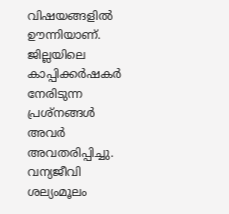വിഷയങ്ങളില്‍ ഊന്നിയാണ്. ജില്ലയിലെ കാപ്പിക്കര്‍ഷകര്‍ നേരിടുന്ന പ്രശ്‌നങ്ങള്‍ അവര്‍ അവതരിപ്പിച്ചു. വന്യജീവി ശല്യംമൂലം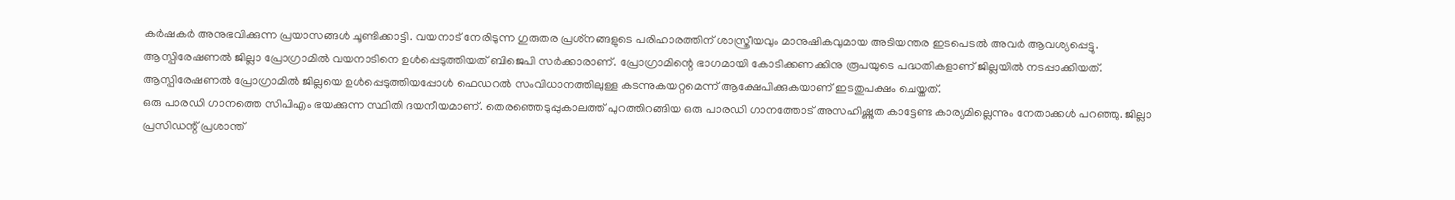കര്‍ഷകര്‍ അനുഭവിക്കുന്ന പ്രയാസങ്ങള്‍ ചൂണ്ടിക്കാട്ടി. വയനാട് നേരിടുന്ന ഗുരുതര പ്രശ്‌നങ്ങളുടെ പരിഹാരത്തിന് ശാസ്ത്രീയവും മാനുഷികവുമായ അടിയന്തര ഇടപെടല്‍ അവര്‍ ആവശ്യപ്പെട്ടു.
ആസ്പിരേഷണല്‍ ജില്ലാ പ്രോഗ്രാമില്‍ വയനാടിനെ ഉള്‍പ്പെടുത്തിയത് ബിജെപി സര്‍ക്കാരാണ്. പ്രോഗ്രാമിന്റെ ഭാഗമായി കോടിക്കണക്കിനു രൂപയുടെ പദ്ധതികളാണ് ജില്ലയില്‍ നടപ്പാക്കിയത്. ആസ്പിരേഷണല്‍ പ്രോഗ്രാമില്‍ ജില്ലയെ ഉള്‍പ്പെടുത്തിയപ്പോള്‍ ഫെഡറല്‍ സംവിധാനത്തിലുള്ള കടന്നുകയറ്റമെന്ന് ആക്ഷേപിക്കുകയാണ് ഇടതുപക്ഷം ചെയ്തത്.
ഒരു പാരഡി ഗാനത്തെ സിപിഎം ഭയക്കുന്ന സ്ഥിതി ദയനീയമാണ്. തെരഞ്ഞെടുപ്പുകാലത്ത് പുറത്തിറങ്ങിയ ഒരു പാരഡി ഗാനത്തോട് അസഹിഷ്ണുത കാട്ടേണ്ട കാര്യമില്ലെന്നും നേതാക്കള്‍ പറഞ്ഞു. ജില്ലാ പ്രസിഡന്റ് പ്രശാന്ത്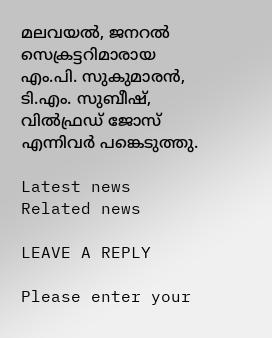മലവയല്‍, ജനറല്‍ സെക്രട്ടറിമാരായ എം.പി. സുകുമാരന്‍, ടി.എം. സുബീഷ്, വില്‍ഫ്രഡ് ജോസ് എന്നിവര്‍ പങ്കെടുത്തു.

Latest news
Related news

LEAVE A REPLY

Please enter your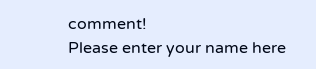comment!
Please enter your name here